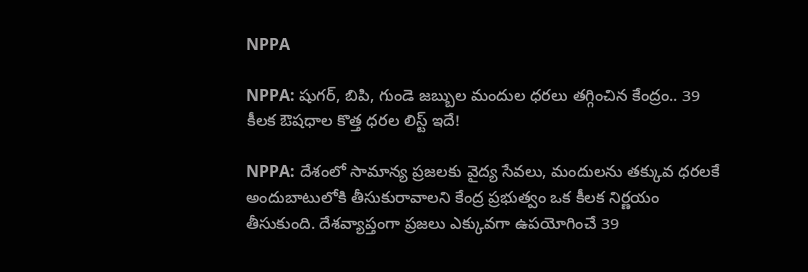NPPA

NPPA: షుగర్, బిపి, గుండె జబ్బుల మందుల ధరలు తగ్గించిన కేంద్రం.. 39 కీలక ఔషధాల కొత్త ధరల లిస్ట్ ఇదే!

NPPA: దేశంలో సామాన్య ప్రజలకు వైద్య సేవలు, మందులను తక్కువ ధరలకే అందుబాటులోకి తీసుకురావాలని కేంద్ర ప్రభుత్వం ఒక కీలక నిర్ణయం తీసుకుంది. దేశవ్యాప్తంగా ప్రజలు ఎక్కువగా ఉపయోగించే 39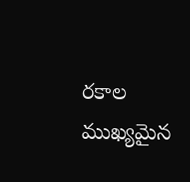రకాల ముఖ్యమైన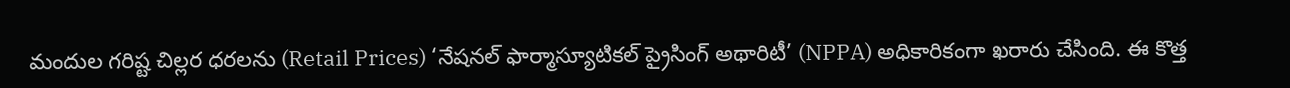మందుల గరిష్ట చిల్లర ధరలను (Retail Prices) ‘నేషనల్ ఫార్మాస్యూటికల్ ప్రైసింగ్ అథారిటీ’ (NPPA) అధికారికంగా ఖరారు చేసింది. ఈ కొత్త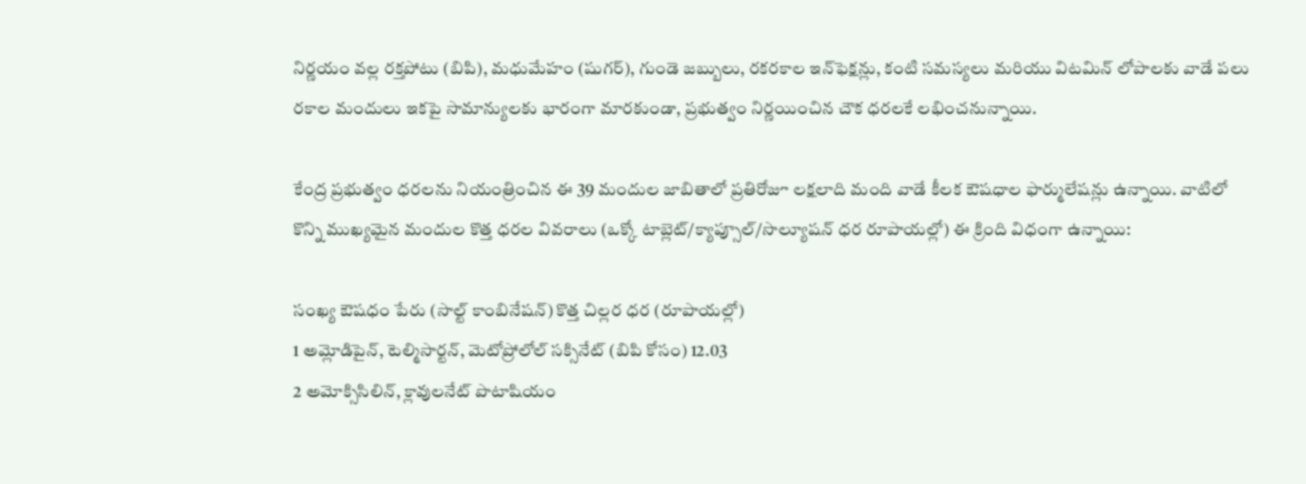నిర్ణయం వల్ల రక్తపోటు (బిపి), మధుమేహం (షుగర్), గుండె జబ్బులు, రకరకాల ఇన్‌ఫెక్షన్లు, కంటి సమస్యలు మరియు విటమిన్ లోపాలకు వాడే పలు రకాల మందులు ఇకపై సామాన్యులకు భారంగా మారకుండా, ప్రభుత్వం నిర్ణయించిన చౌక ధరలకే లభించనున్నాయి.

కేంద్ర ప్రభుత్వం ధరలను నియంత్రించిన ఈ 39 మందుల జాబితాలో ప్రతిరోజూ లక్షలాది మంది వాడే కీలక ఔషధాల ఫార్ములేషన్లు ఉన్నాయి. వాటిలో కొన్ని ముఖ్యమైన మందుల కొత్త ధరల వివరాలు (ఒక్కో టాబ్లెట్/క్యాప్సూల్/సొల్యూషన్ ధర రూపాయల్లో) ఈ క్రింది విధంగా ఉన్నాయి:

సంఖ్య ఔషధం పేరు (సాల్ట్ కాంబినేషన్) కొత్త చిల్లర ధర (రూపాయల్లో)
1 అమ్లోడిపైన్, టెల్మిసార్టన్, మెటోప్రోలోల్ సక్సినేట్ (బిపి కోసం) 12.03
2 అమోక్సిసిలిన్, క్లావులనేట్ పొటాషియం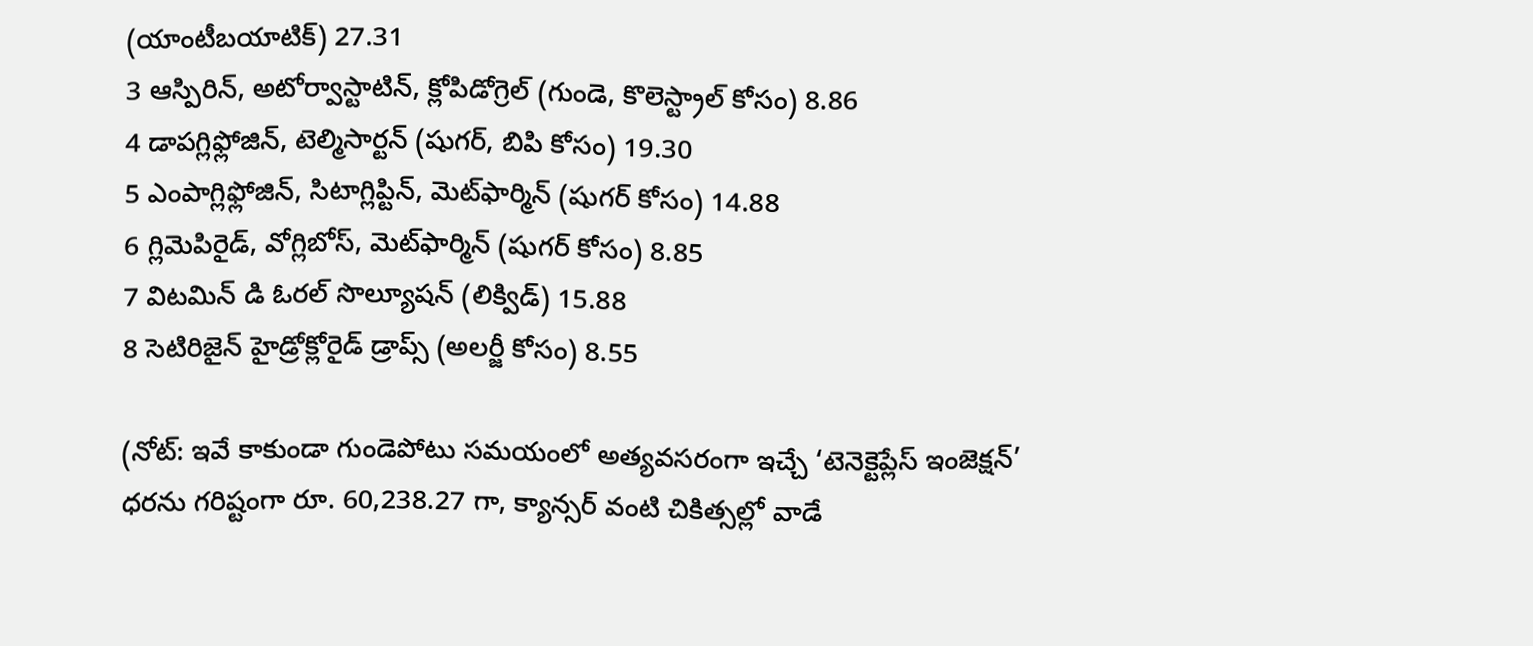(యాంటీబయాటిక్) 27.31
3 ఆస్పిరిన్, అటోర్వాస్టాటిన్, క్లోపిడోగ్రెల్ (గుండె, కొలెస్ట్రాల్ కోసం) 8.86
4 డాపగ్లిఫ్లోజిన్, టెల్మిసార్టన్ (షుగర్, బిపి కోసం) 19.30
5 ఎంపాగ్లిఫ్లోజిన్, సిటాగ్లిప్టిన్, మెట్‌ఫార్మిన్ (షుగర్ కోసం) 14.88
6 గ్లిమెపిరైడ్, వోగ్లిబోస్, మెట్‌ఫార్మిన్ (షుగర్ కోసం) 8.85
7 విటమిన్ డి ఓరల్ సొల్యూషన్ (లిక్విడ్) 15.88
8 సెటిరిజైన్ హైడ్రోక్లోరైడ్ డ్రాప్స్ (అలర్జీ కోసం) 8.55

(నోట్: ఇవే కాకుండా గుండెపోటు సమయంలో అత్యవసరంగా ఇచ్చే ‘టెనెక్టెప్లేస్ ఇంజెక్షన్’ ధరను గరిష్టంగా రూ. 60,238.27 గా, క్యాన్సర్ వంటి చికిత్సల్లో వాడే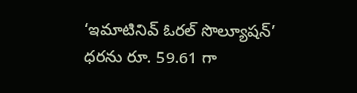‘ఇమాటినివ్ ఓరల్ సొల్యూషన్’ ధరను రూ. 59.61 గా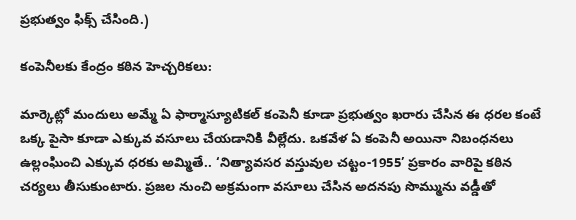ప్రభుత్వం ఫిక్స్ చేసింది.)

కంపెనీలకు కేంద్రం కఠిన హెచ్చరికలు:

మార్కెట్లో మందులు అమ్మే ఏ ఫార్మాస్యూటికల్ కంపెనీ కూడా ప్రభుత్వం ఖరారు చేసిన ఈ ధరల కంటే ఒక్క పైసా కూడా ఎక్కువ వసూలు చేయడానికి వీల్లేదు. ఒకవేళ ఏ కంపెనీ అయినా నిబంధనలు ఉల్లంఘించి ఎక్కువ ధరకు అమ్మితే.. ‘నిత్యావసర వస్తువుల చట్టం-1955’ ప్రకారం వారిపై కఠిన చర్యలు తీసుకుంటారు. ప్రజల నుంచి అక్రమంగా వసూలు చేసిన అదనపు సొమ్మును వడ్డీతో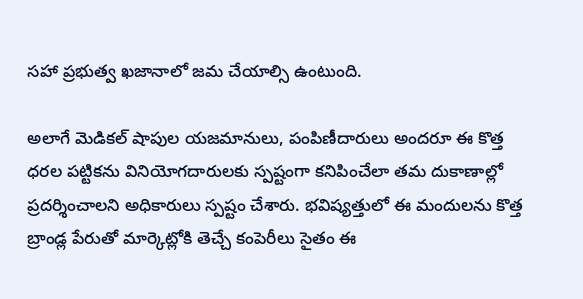సహా ప్రభుత్వ ఖజానాలో జమ చేయాల్సి ఉంటుంది.

అలాగే మెడికల్ షాపుల యజమానులు, పంపిణీదారులు అందరూ ఈ కొత్త ధరల పట్టికను వినియోగదారులకు స్పష్టంగా కనిపించేలా తమ దుకాణాల్లో ప్రదర్శించాలని అధికారులు స్పష్టం చేశారు. భవిష్యత్తులో ఈ మందులను కొత్త బ్రాండ్ల పేరుతో మార్కెట్లోకి తెచ్చే కంపెరీలు సైతం ఈ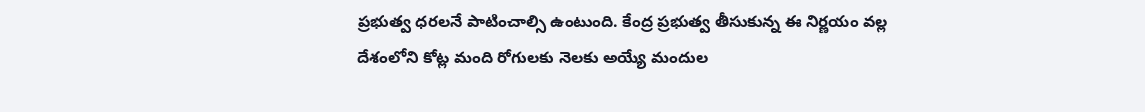ప్రభుత్వ ధరలనే పాటించాల్సి ఉంటుంది. కేంద్ర ప్రభుత్వ తీసుకున్న ఈ నిర్ణయం వల్ల దేశంలోని కోట్ల మంది రోగులకు నెలకు అయ్యే మందుల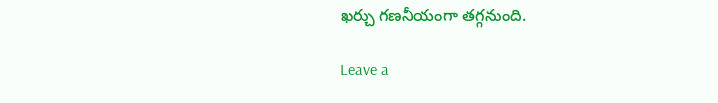ఖర్చు గణనీయంగా తగ్గనుంది.

Leave a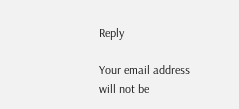Reply

Your email address will not be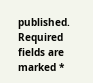published. Required fields are marked *